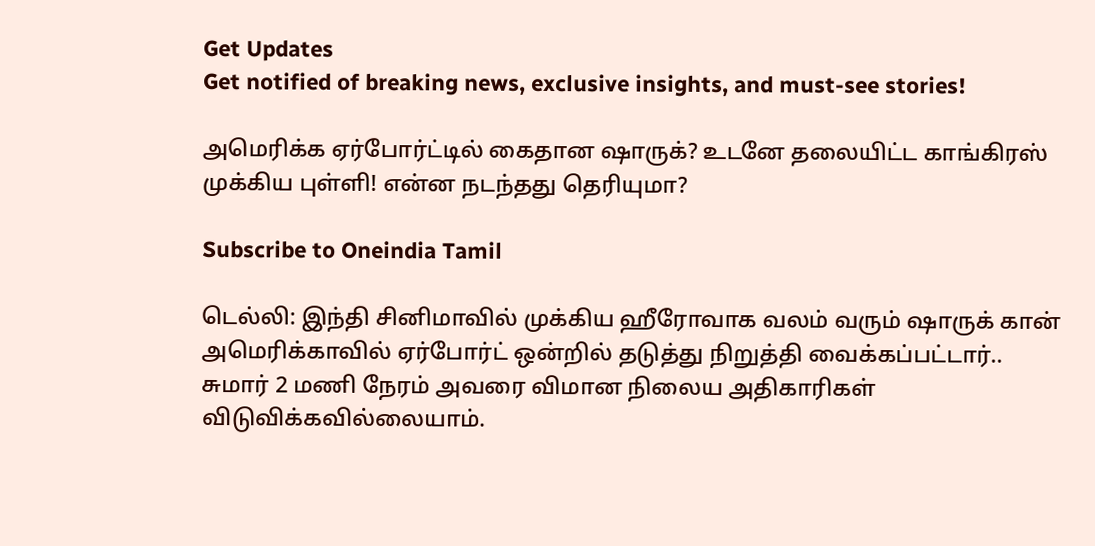Get Updates
Get notified of breaking news, exclusive insights, and must-see stories!

அமெரிக்க ஏர்போர்ட்டில் கைதான ஷாருக்? உடனே தலையிட்ட காங்கிரஸ் முக்கிய புள்ளி! என்ன நடந்தது தெரியுமா?

Subscribe to Oneindia Tamil

டெல்லி: இந்தி சினிமாவில் முக்கிய ஹீரோவாக வலம் வரும் ஷாருக் கான் அமெரிக்காவில் ஏர்போர்ட் ஒன்றில் தடுத்து நிறுத்தி வைக்கப்பட்டார்.. சுமார் 2 மணி நேரம் அவரை விமான நிலைய அதிகாரிகள் விடுவிக்கவில்லையாம்.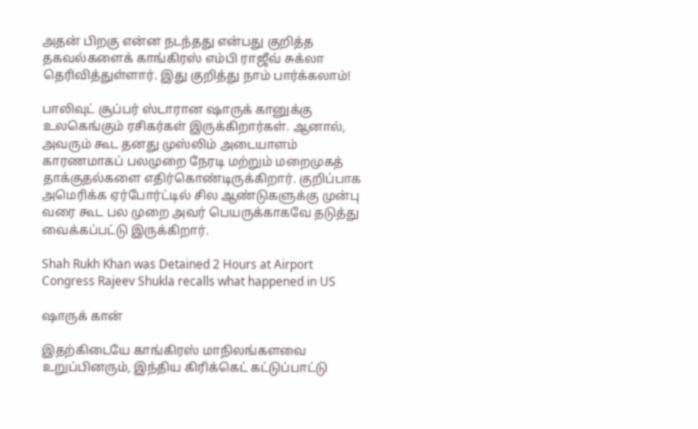அதன் பிறகு என்ன நடந்தது என்பது குறித்த தகவல்களைக் காங்கிரஸ் எம்பி ராஜீவ் சுக்லா தெரிவித்துள்ளார். இது குறித்து நாம் பார்க்கலாம்!

பாலிவுட் சூப்பர் ஸ்டாரான ஷாருக் கானுக்கு உலகெங்கும் ரசிகர்கள் இருக்கிறார்கள். ஆனால், அவரும் கூட தனது முஸ்லிம் அடையாளம் காரணமாகப் பலமுறை நேரடி மற்றும் மறைமுகத் தாக்குதல்களை எதிர்கொண்டிருக்கிறார். குறிப்பாக அமெரிக்க ஏர்போர்ட்டில் சில ஆண்டுகளுக்கு முன்பு வரை கூட பல முறை அவர் பெயருக்காகவே தடுத்து வைக்கப்பட்டு இருக்கிறார்.

Shah Rukh Khan was Detained 2 Hours at Airport Congress Rajeev Shukla recalls what happened in US

ஷாருக் கான்

இதற்கிடையே காங்கிரஸ் மாநிலங்களவை உறுப்பினரும், இந்திய கிரிக்கெட் கட்டுப்பாட்டு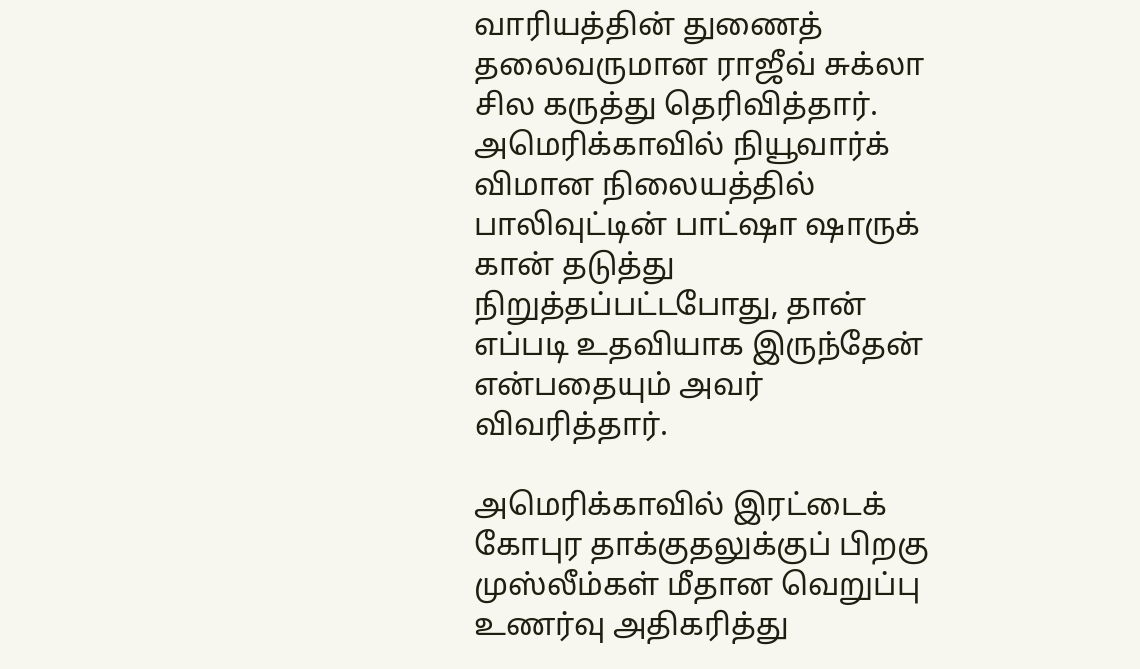வாரியத்தின் துணைத் தலைவருமான ராஜீவ் சுக்லா சில கருத்து தெரிவித்தார். அமெரிக்காவில் நியூவார்க் விமான நிலையத்தில் பாலிவுட்டின் பாட்ஷா ஷாருக் கான் தடுத்து நிறுத்தப்பட்டபோது, தான் எப்படி உதவியாக இருந்தேன் என்பதையும் அவர் விவரித்தார்.

அமெரிக்காவில் இரட்டைக் கோபுர தாக்குதலுக்குப் பிறகு முஸ்லீம்கள் மீதான வெறுப்பு உணர்வு அதிகரித்து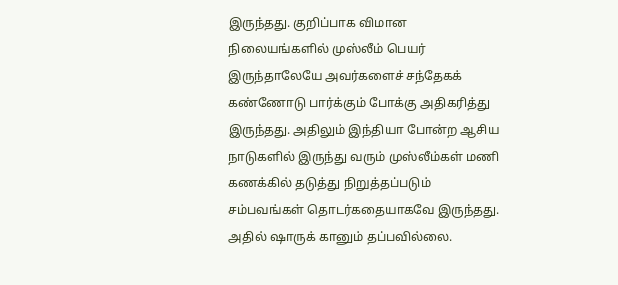இருந்தது. குறிப்பாக விமான நிலையங்களில் முஸ்லீம் பெயர் இருந்தாலேயே அவர்களைச் சந்தேகக் கண்ணோடு பார்க்கும் போக்கு அதிகரித்து இருந்தது. அதிலும் இந்தியா போன்ற ஆசிய நாடுகளில் இருந்து வரும் முஸ்லீம்கள் மணி கணக்கில் தடுத்து நிறுத்தப்படும் சம்பவங்கள் தொடர்கதையாகவே இருந்தது. அதில் ஷாருக் கானும் தப்பவில்லை.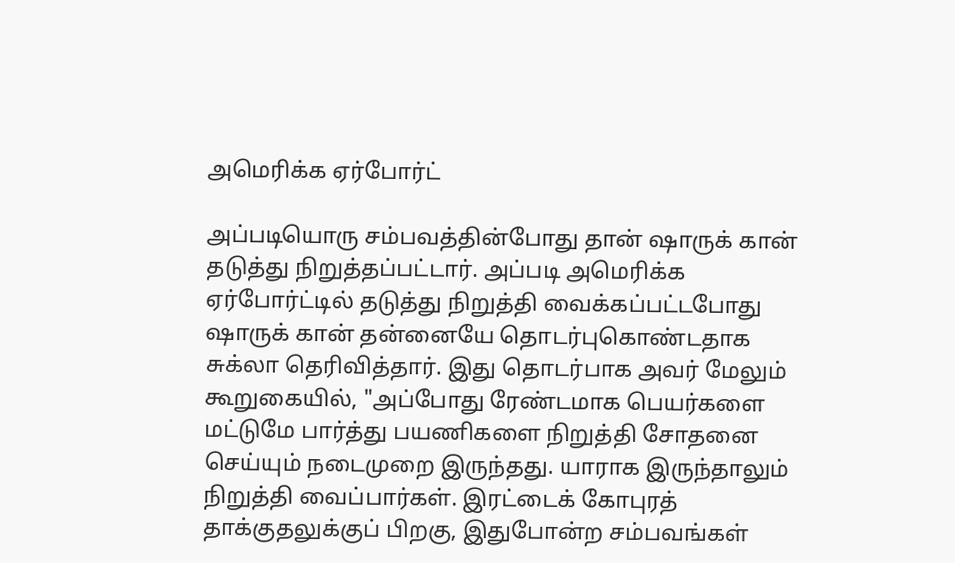அமெரிக்க ஏர்போர்ட்

அப்படியொரு சம்பவத்தின்போது தான் ஷாருக் கான் தடுத்து நிறுத்தப்பட்டார். அப்படி அமெரிக்க ஏர்போர்ட்டில் தடுத்து நிறுத்தி வைக்கப்பட்டபோது ஷாருக் கான் தன்னையே தொடர்புகொண்டதாக சுக்லா தெரிவித்தார். இது தொடர்பாக அவர் மேலும் கூறுகையில், "அப்போது ரேண்டமாக பெயர்களை மட்டுமே பார்த்து பயணிகளை நிறுத்தி சோதனை செய்யும் நடைமுறை இருந்தது. யாராக இருந்தாலும் நிறுத்தி வைப்பார்கள். இரட்டைக் கோபுரத் தாக்குதலுக்குப் பிறகு, இதுபோன்ற சம்பவங்கள்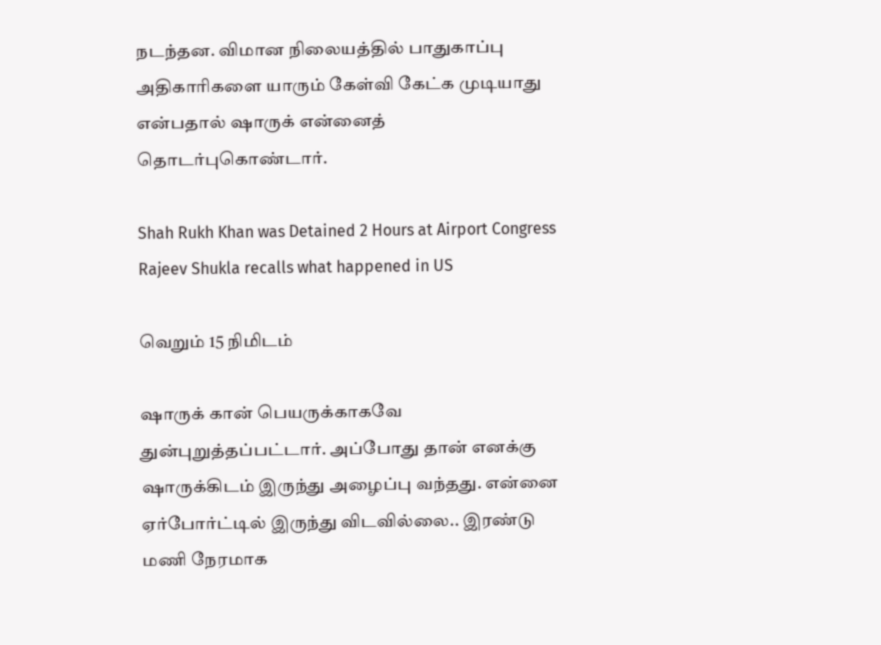நடந்தன. விமான நிலையத்தில் பாதுகாப்பு அதிகாரிகளை யாரும் கேள்வி கேட்க முடியாது என்பதால் ஷாருக் என்னைத் தொடர்புகொண்டார்.

Shah Rukh Khan was Detained 2 Hours at Airport Congress Rajeev Shukla recalls what happened in US

வெறும் 15 நிமிடம்

ஷாருக் கான் பெயருக்காகவே துன்புறுத்தப்பட்டார். அப்போது தான் எனக்கு ஷாருக்கிடம் இருந்து அழைப்பு வந்தது. என்னை ஏர்போர்ட்டில் இருந்து விடவில்லை.. இரண்டு மணி நேரமாக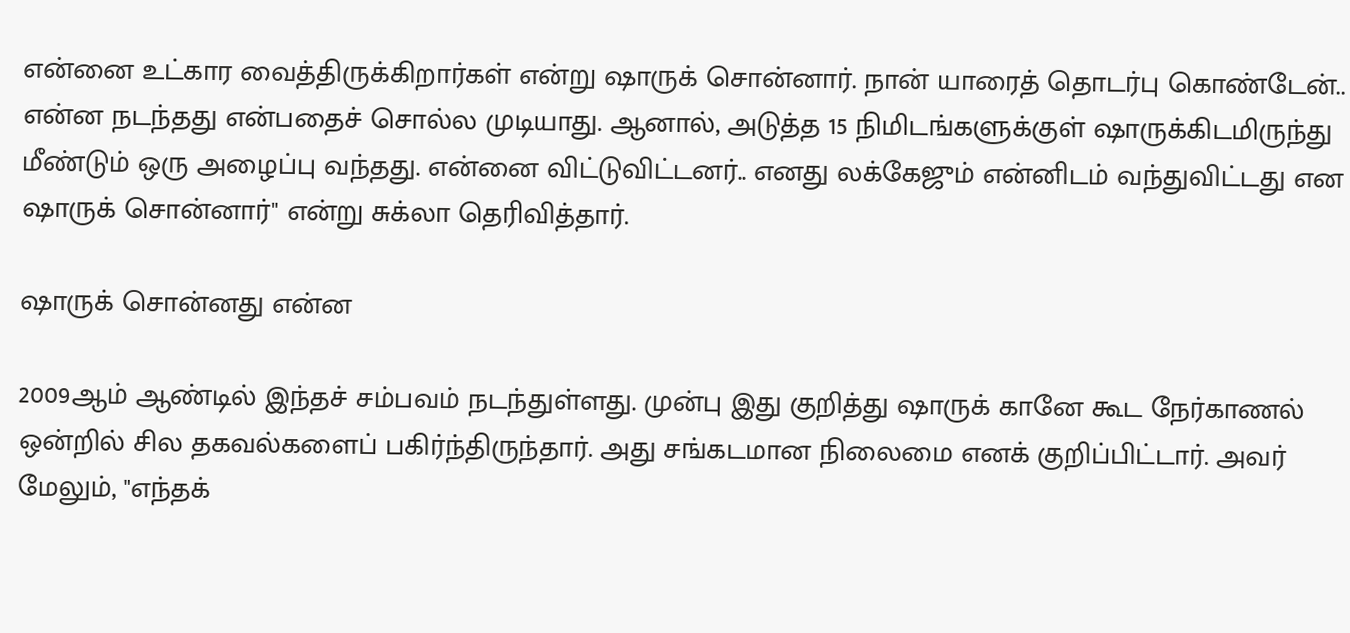என்னை உட்கார வைத்திருக்கிறார்கள் என்று ஷாருக் சொன்னார். நான் யாரைத் தொடர்பு கொண்டேன்.. என்ன நடந்தது என்பதைச் சொல்ல முடியாது. ஆனால், அடுத்த 15 நிமிடங்களுக்குள் ஷாருக்கிடமிருந்து மீண்டும் ஒரு அழைப்பு வந்தது. என்னை விட்டுவிட்டனர்.. எனது லக்கேஜும் என்னிடம் வந்துவிட்டது என ஷாருக் சொன்னார்" என்று சுக்லா தெரிவித்தார்.

ஷாருக் சொன்னது என்ன

2009ஆம் ஆண்டில் இந்தச் சம்பவம் நடந்துள்ளது. முன்பு இது குறித்து ஷாருக் கானே கூட நேர்காணல் ஒன்றில் சில தகவல்களைப் பகிர்ந்திருந்தார். அது சங்கடமான நிலைமை எனக் குறிப்பிட்டார். அவர் மேலும், "எந்தக்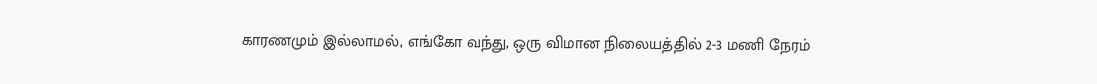காரணமும் இல்லாமல், எங்கோ வந்து, ஒரு விமான நிலையத்தில் 2-3 மணி நேரம்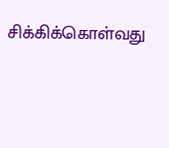சிக்கிக்கொள்வது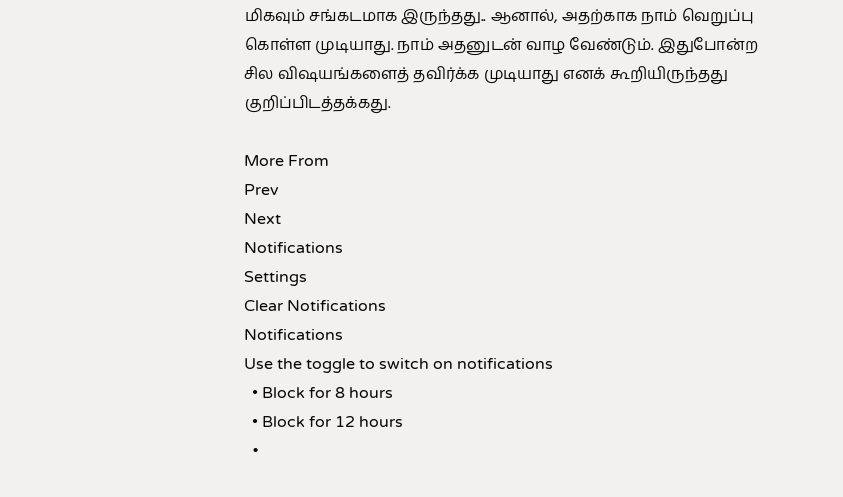மிகவும் சங்கடமாக இருந்தது.. ஆனால், அதற்காக நாம் வெறுப்பு கொள்ள முடியாது. நாம் அதனுடன் வாழ வேண்டும். இதுபோன்ற சில விஷயங்களைத் தவிர்க்க முடியாது எனக் கூறியிருந்தது குறிப்பிடத்தக்கது.

More From
Prev
Next
Notifications
Settings
Clear Notifications
Notifications
Use the toggle to switch on notifications
  • Block for 8 hours
  • Block for 12 hours
  •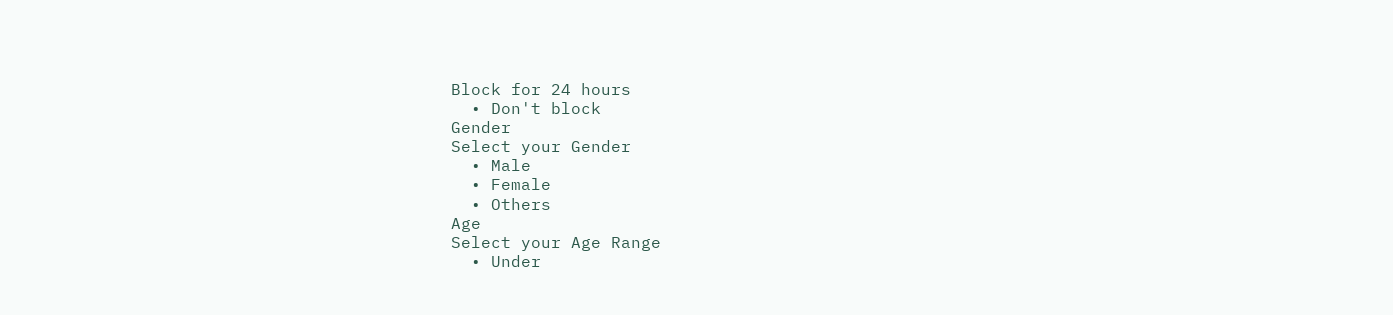Block for 24 hours
  • Don't block
Gender
Select your Gender
  • Male
  • Female
  • Others
Age
Select your Age Range
  • Under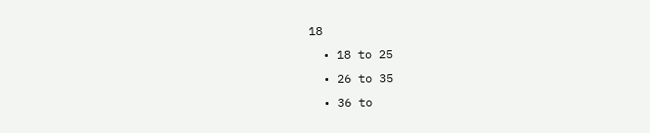18
  • 18 to 25
  • 26 to 35
  • 36 to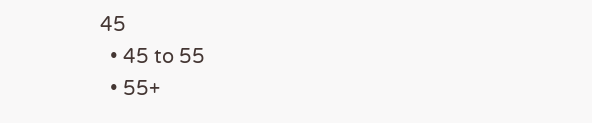45
  • 45 to 55
  • 55+